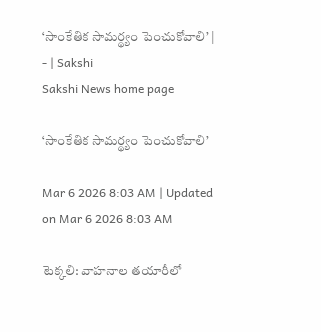‘సాంకేతిక సామర్థ్యం పెంచుకోవాలి’ | - | Sakshi
Sakshi News home page

‘సాంకేతిక సామర్థ్యం పెంచుకోవాలి’

Mar 6 2026 8:03 AM | Updated on Mar 6 2026 8:03 AM

టెక్కలి: వాహనాల తయారీలో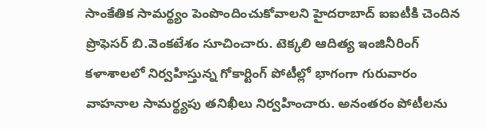సాంకేతిక సామర్థ్యం పెంపొందించుకోవాలని హైదరాబాద్‌ ఐఐటీకి చెందిన ప్రొఫెసర్‌ బి.వెంకటేశం సూచించారు. టెక్కలి ఆదిత్య ఇంజినీరింగ్‌ కళాశాలలో నిర్వహిస్తున్న గోకార్టింగ్‌ పోటీల్లో భాగంగా గురువారం వాహనాల సామర్థ్యపు తనిఖీలు నిర్వహించారు. అనంతరం పోటీలను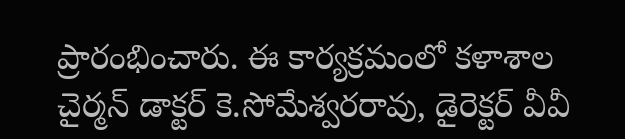ప్రారంభించారు. ఈ కార్యక్రమంలో కళాశాల చైర్మన్‌ డాక్టర్‌ కె.సోమేశ్వరరావు, డైరెక్టర్‌ వీవీ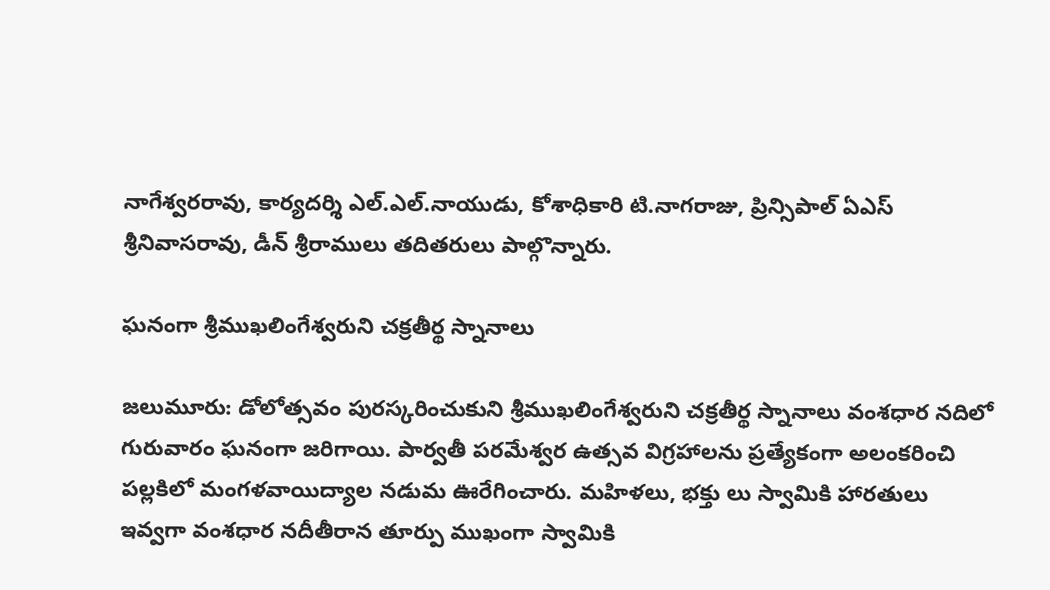నాగేశ్వరరావు, కార్యదర్శి ఎల్‌.ఎల్‌.నాయుడు, కోశాధికారి టి.నాగరాజు, ప్రిన్సిపాల్‌ ఏఎస్‌ శ్రీనివాసరావు, డీన్‌ శ్రీరాములు తదితరులు పాల్గొన్నారు.

ఘనంగా శ్రీముఖలింగేశ్వరుని చక్రతీర్థ స్నానాలు

జలుమూరు: డోలోత్సవం పురస్కరించుకుని శ్రీముఖలింగేశ్వరుని చక్రతీర్థ స్నానాలు వంశధార నదిలో గురువారం ఘనంగా జరిగాయి. పార్వతీ పరమేశ్వర ఉత్సవ విగ్రహాలను ప్రత్యేకంగా అలంకరించి పల్లకిలో మంగళవాయిద్యాల నడుమ ఊరేగించారు. మహిళలు, భక్తు లు స్వామికి హారతులు ఇవ్వగా వంశధార నదీతీరాన తూర్పు ముఖంగా స్వామికి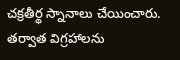చక్రతీర్థ స్నానాలు చేయించారు. తర్వాత విగ్రహాలను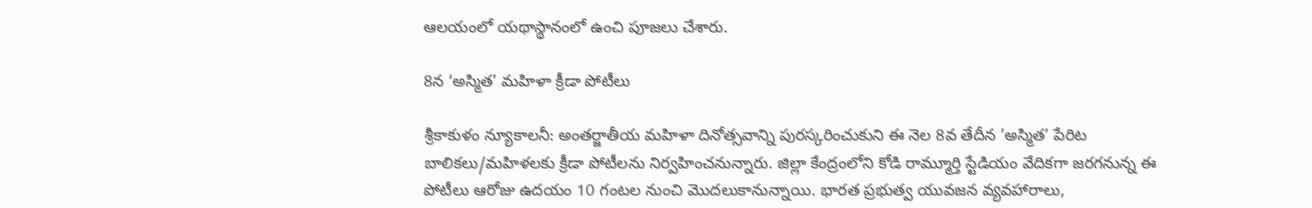ఆలయంలో యథాస్థానంలో ఉంచి పూజలు చేశారు.

8న ‘అస్మిత’ మహిళా క్రీడా పోటీలు

శ్రీకాకుళం న్యూకాలనీ: అంతర్జాతీయ మహిళా దినోత్సవాన్ని పురస్కరించుకుని ఈ నెల 8వ తేదీన ’అస్మిత’ పేరిట బాలికలు/మహిళలకు క్రీడా పోటీలను నిర్వహించనున్నారు. జిల్లా కేంద్రంలోని కోడి రామ్మూర్తి స్టేడియం వేదికగా జరగనున్న ఈ పోటీలు ఆరోజు ఉదయం 10 గంటల నుంచి మొదలుకానున్నాయి. భారత ప్రభుత్వ యువజన వ్యవహారాలు,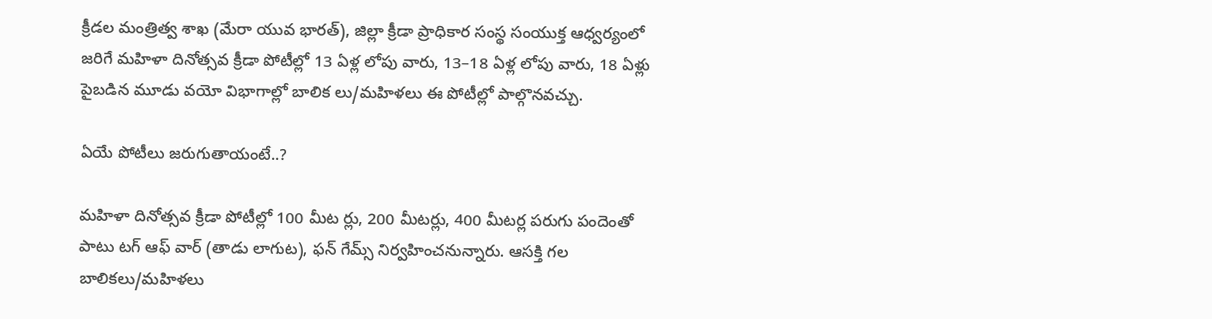క్రీడల మంత్రిత్వ శాఖ (మేరా యువ భారత్‌), జిల్లా క్రీడా ప్రాధికార సంస్థ సంయుక్త ఆధ్వర్యంలో జరిగే మహిళా దినోత్సవ క్రీడా పోటీల్లో 13 ఏళ్ల లోపు వారు, 13–18 ఏళ్ల లోపు వారు, 18 ఏళ్లు పైబడిన మూడు వయో విభాగాల్లో బాలిక లు/మహిళలు ఈ పోటీల్లో పాల్గొనవచ్చు.

ఏయే పోటీలు జరుగుతాయంటే..?

మహిళా దినోత్సవ క్రీడా పోటీల్లో 100 మీట ర్లు, 200 మీటర్లు, 400 మీటర్ల పరుగు పందెంతో పాటు టగ్‌ ఆఫ్‌ వార్‌ (తాడు లాగుట), ఫన్‌ గేమ్స్‌ నిర్వహించనున్నారు. ఆసక్తి గల బాలికలు/మహిళలు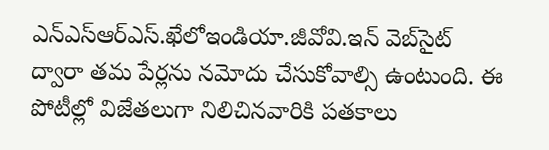ఎన్‌ఎస్‌ఆర్‌ఎస్‌.ఖేలోఇండియా.జీవోవి.ఇన్‌ వెబ్‌సైట్‌ ద్వారా తమ పేర్లను నమోదు చేసుకోవాల్సి ఉంటుంది. ఈ పోటీల్లో విజేతలుగా నిలిచినవారికి పతకాలు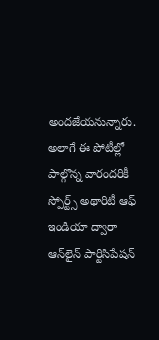అందజేయనున్నారు. అలాగే ఈ పోటీల్లో పాల్గొన్న వారందరికీ స్పోర్ట్స్‌ అథారిటీ ఆఫ్‌ ఇండియా ద్వారా ఆన్‌లైన్‌ పార్టిసిపేషన్‌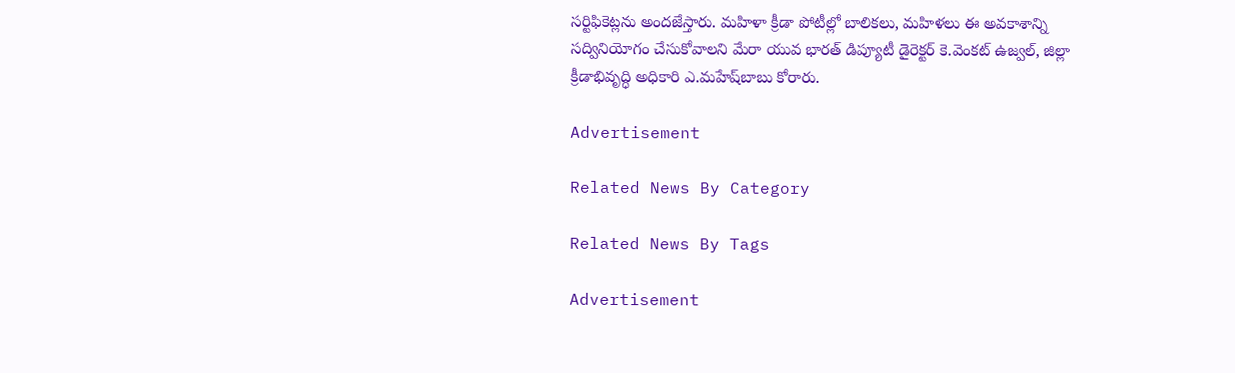సర్టిఫికెట్లను అందజేస్తారు. మహిళా క్రీడా పోటీల్లో బాలికలు, మహిళలు ఈ అవకాశాన్ని సద్వినియోగం చేసుకోవాలని మేరా యువ భారత్‌ డిప్యూటీ డైరెక్టర్‌ కె.వెంకట్‌ ఉజ్వల్‌, జిల్లా క్రీడాభివృద్ధి అధికారి ఎ.మహేష్‌బాబు కోరారు.

Advertisement

Related News By Category

Related News By Tags

Advertisement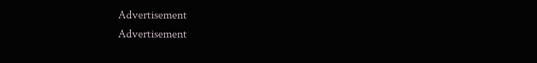Advertisement
Advertisement